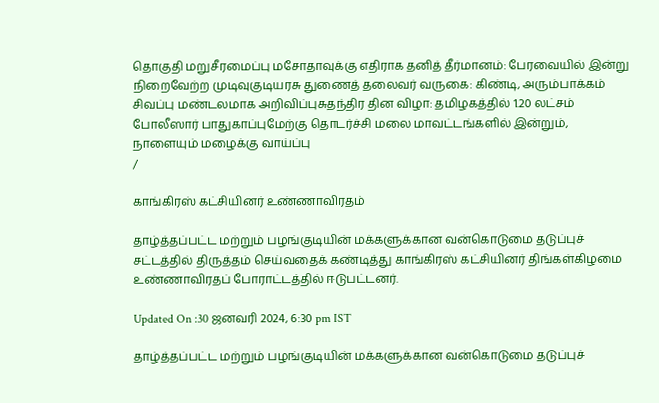தொகுதி மறுசீரமைப்பு மசோதாவுக்கு எதிராக தனித் தீர்மானம்: பேரவையில் இன்று நிறைவேற்ற முடிவுகுடியரசு துணைத் தலைவர் வருகை: கிண்டி, அரும்பாக்கம் சிவப்பு மண்டலமாக அறிவிப்புசுதந்திர தின விழா: தமிழகத்தில் 1.20 லட்சம் போலீஸார் பாதுகாப்புமேற்கு தொடர்ச்சி மலை மாவட்டங்களில் இன்றும், நாளையும் மழைக்கு வாய்ப்பு
/

காங்கிரஸ் கட்சியினர் உண்ணாவிரதம்

தாழ்த்தப்பட்ட மற்றும் பழங்குடியின் மக்களுக்கான வன்கொடுமை தடுப்புச் சட்டத்தில் திருத்தம் செய்வதைக் கண்டித்து காங்கிரஸ் கட்சியினர் திங்கள்கிழமை உண்ணாவிரதப் போராட்டத்தில் ஈடுபட்டனர்.

Updated On :30 ஜனவரி 2024, 6:30 pm IST

தாழ்த்தப்பட்ட மற்றும் பழங்குடியின் மக்களுக்கான வன்கொடுமை தடுப்புச்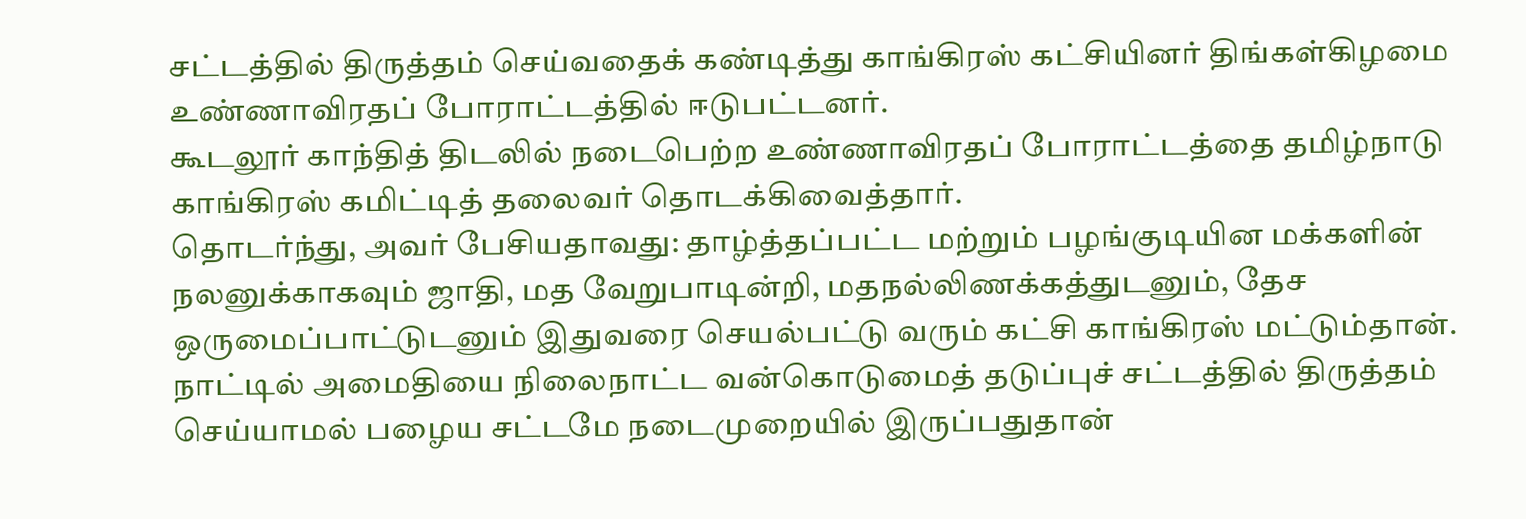சட்டத்தில் திருத்தம் செய்வதைக் கண்டித்து காங்கிரஸ் கட்சியினர் திங்கள்கிழமை உண்ணாவிரதப் போராட்டத்தில் ஈடுபட்டனர்.
கூடலூர் காந்தித் திடலில் நடைபெற்ற உண்ணாவிரதப் போராட்டத்தை தமிழ்நாடு காங்கிரஸ் கமிட்டித் தலைவர் தொடக்கிவைத்தார்.
தொடர்ந்து, அவர் பேசியதாவது: தாழ்த்தப்பட்ட மற்றும் பழங்குடியின மக்களின் நலனுக்காகவும் ஜாதி, மத வேறுபாடின்றி, மதநல்லிணக்கத்துடனும், தேச ஒருமைப்பாட்டுடனும் இதுவரை செயல்பட்டு வரும் கட்சி காங்கிரஸ் மட்டும்தான். நாட்டில் அமைதியை நிலைநாட்ட வன்கொடுமைத் தடுப்புச் சட்டத்தில் திருத்தம் செய்யாமல் பழைய சட்டமே நடைமுறையில் இருப்பதுதான்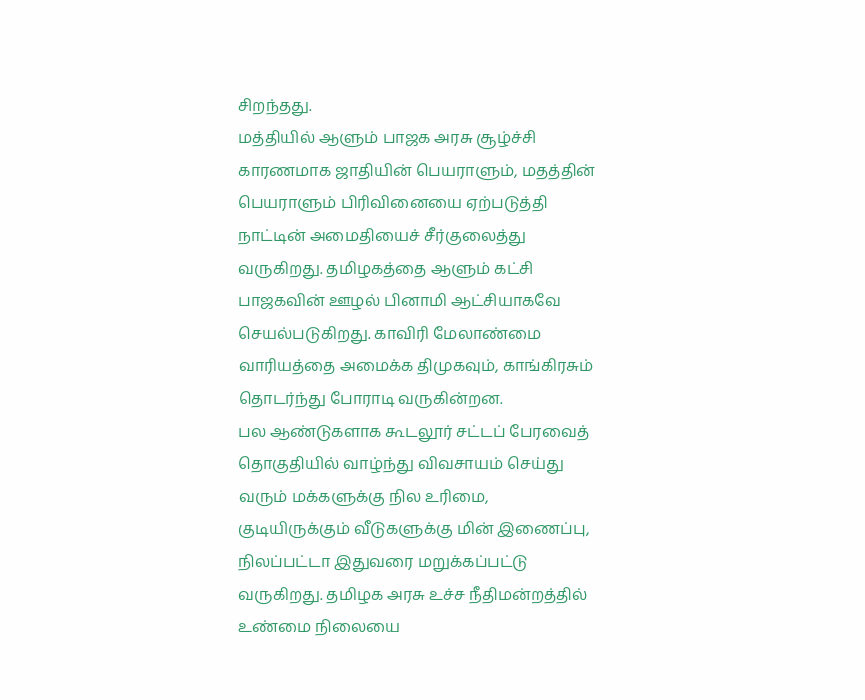சிறந்தது.
மத்தியில் ஆளும் பாஜக அரசு சூழ்ச்சி காரணமாக ஜாதியின் பெயராளும், மதத்தின் பெயராளும் பிரிவினையை ஏற்படுத்தி நாட்டின் அமைதியைச் சீர்குலைத்து வருகிறது. தமிழகத்தை ஆளும் கட்சி பாஜகவின் ஊழல் பினாமி ஆட்சியாகவே செயல்படுகிறது. காவிரி மேலாண்மை வாரியத்தை அமைக்க திமுகவும், காங்கிரசும் தொடர்ந்து போராடி வருகின்றன.
பல ஆண்டுகளாக கூடலூர் சட்டப் பேரவைத் தொகுதியில் வாழ்ந்து விவசாயம் செய்து வரும் மக்களுக்கு நில உரிமை, குடியிருக்கும் வீடுகளுக்கு மின் இணைப்பு, நிலப்பட்டா இதுவரை மறுக்கப்பட்டு வருகிறது. தமிழக அரசு உச்ச நீதிமன்றத்தில் உண்மை நிலையை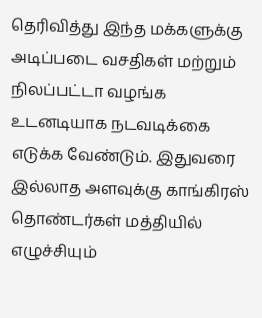தெரிவித்து இந்த மக்களுக்கு அடிப்படை வசதிகள் மற்றும் நிலப்பட்டா வழங்க உடனடியாக நடவடிக்கை எடுக்க வேண்டும். இதுவரை இல்லாத அளவுக்கு காங்கிரஸ் தொண்டர்கள் மத்தியில் எழுச்சியும்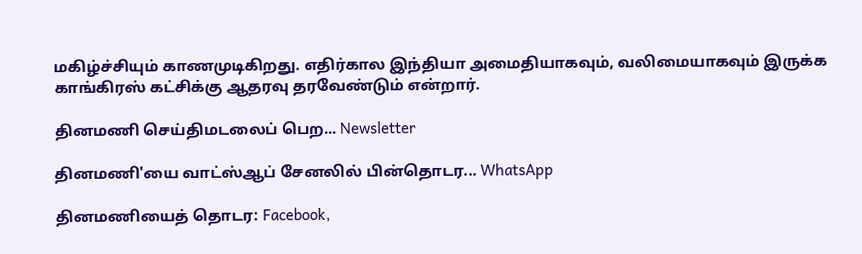மகிழ்ச்சியும் காணமுடிகிறது. எதிர்கால இந்தியா அமைதியாகவும், வலிமையாகவும் இருக்க காங்கிரஸ் கட்சிக்கு ஆதரவு தரவேண்டும் என்றார்.

தினமணி செய்திமடலைப் பெற... Newsletter

தினமணி'யை வாட்ஸ்ஆப் சேனலில் பின்தொடர... WhatsApp

தினமணியைத் தொடர: Facebook,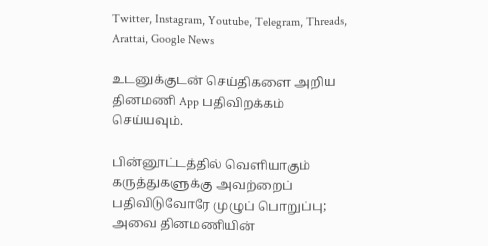Twitter, Instagram, Youtube, Telegram, Threads, Arattai, Google News

உடனுக்குடன் செய்திகளை அறிய தினமணி App பதிவிறக்கம் செய்யவும்.

பின்னூட்டத்தில் வெளியாகும் கருத்துகளுக்கு அவற்றைப் பதிவிடுவோரே முழுப் பொறுப்பு; அவை தினமணியின்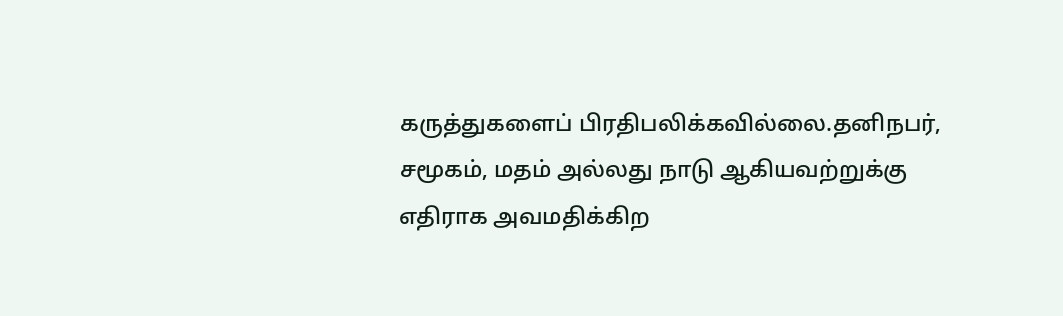கருத்துகளைப் பிரதிபலிக்கவில்லை.தனிநபர், சமூகம், மதம் அல்லது நாடு ஆகியவற்றுக்கு எதிராக அவமதிக்கிற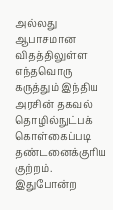அல்லது ஆபாசமான விதத்திலுள்ள எந்தவொரு கருத்தும் இந்திய அரசின் தகவல் தொழில்நுட்பக் கொள்கைப்படி தண்டனைக்குரிய குற்றம். இதுபோன்ற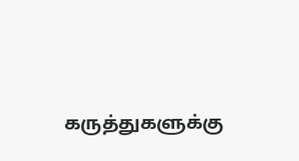கருத்துகளுக்கு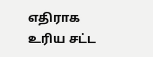எதிராக உரிய சட்ட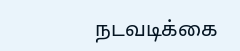நடவடிக்கை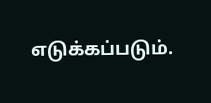எடுக்கப்படும்.